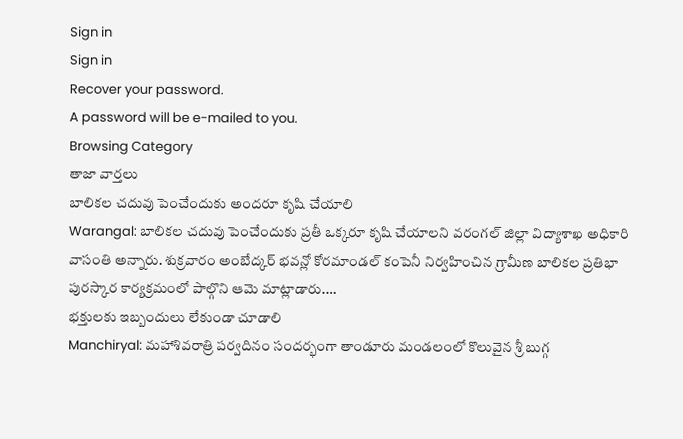Sign in
Sign in
Recover your password.
A password will be e-mailed to you.
Browsing Category
తాజా వార్తలు
బాలికల చదువు పెంచేందుకు అందరూ కృషి చేయాలి
Warangal: బాలికల చదువు పెంచేందుకు ప్రతీ ఒక్కరూ కృషి చేయాలని వరంగల్ జిల్లా విద్యాశాఖ అధికారి వాసంతి అన్నారు. శుక్రవారం అంబేద్కర్ భవన్లో కోరమాండల్ కంపెనీ నిర్వహించిన గ్రామీణ బాలికల ప్రతిభా పురస్కార కార్యక్రమంలో పాల్గొని ఆమె మాట్లాడారు.…
భక్తులకు ఇబ్బందులు లేకుండా చూడాలి
Manchiryal: మహాశివరాత్రి పర్వదినం సందర్భంగా తాండూరు మండలంలో కొలువైన శ్రీ బుగ్గ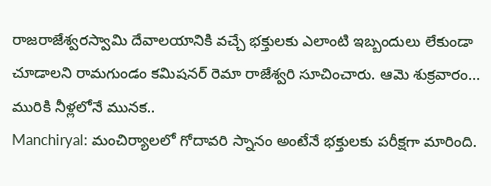రాజరాజేశ్వరస్వామి దేవాలయానికి వచ్చే భక్తులకు ఎలాంటి ఇబ్బందులు లేకుండా చూడాలని రామగుండం కమిషనర్ రెమా రాజేశ్వరి సూచించారు. ఆమె శుక్రవారం…
మురికి నీళ్లలోనే మునక..
Manchiryal: మంచిర్యాలలో గోదావరి స్నానం అంటేనే భక్తులకు పరీక్షగా మారింది.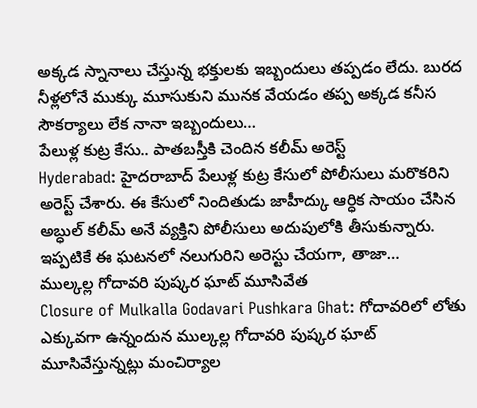అక్కడ స్నానాలు చేస్తున్న భక్తులకు ఇబ్బందులు తప్పడం లేదు. బురద నీళ్లలోనే ముక్కు మూసుకుని మునక వేయడం తప్ప అక్కడ కనీస సౌకర్యాలు లేక నానా ఇబ్బందులు…
పేలుళ్ల కుట్ర కేసు.. పాతబస్తీకి చెందిన కలీమ్ అరెస్ట్
Hyderabad: హైదరాబాద్ పేలుళ్ల కుట్ర కేసులో పోలీసులు మరొకరిని అరెస్ట్ చేశారు. ఈ కేసులో నిందితుడు జాహీద్కు ఆర్ధిక సాయం చేసిన అబ్ధుల్ కలీమ్ అనే వ్యక్తిని పోలీసులు అదుపులోకి తీసుకున్నారు. ఇప్పటికే ఈ ఘటనలో నలుగురిని అరెస్టు చేయగా, తాజా…
ముల్కల్ల గోదావరి పుష్కర ఘాట్ మూసివేత
Closure of Mulkalla Godavari Pushkara Ghat: గోదావరిలో లోతు ఎక్కువగా ఉన్నందున ముల్కల్ల గోదావరి పుష్కర ఘాట్ మూసివేస్తున్నట్లు మంచిర్యాల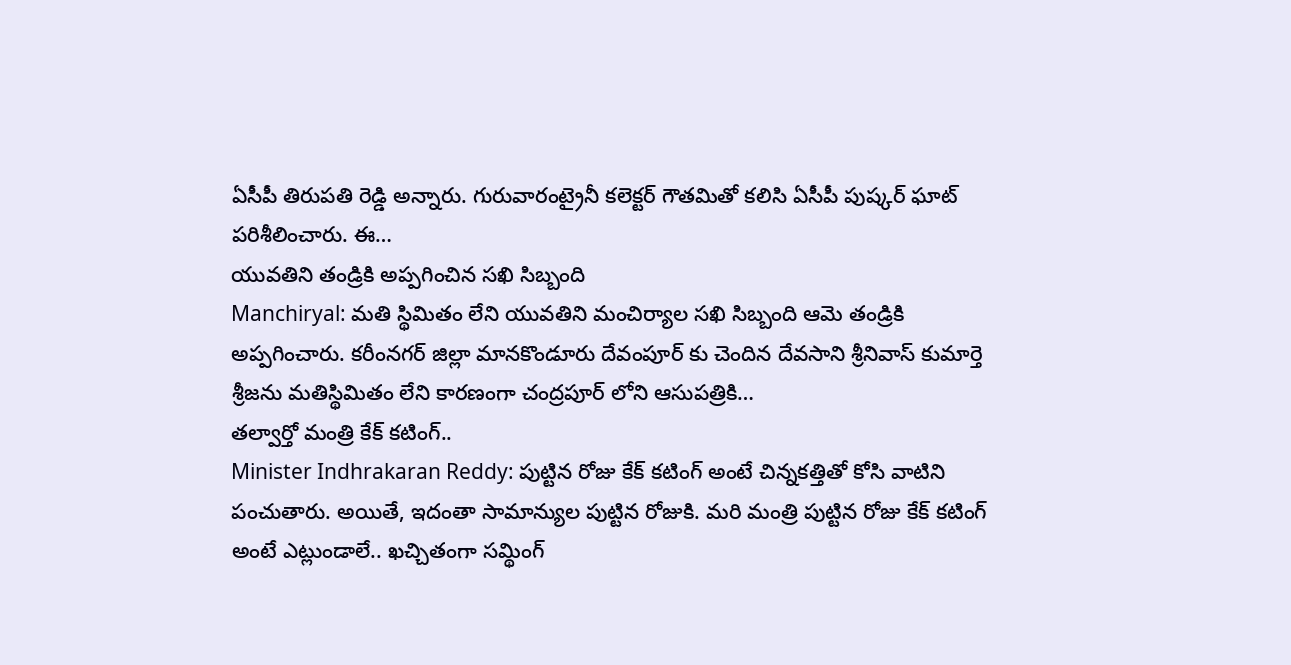ఏసీపీ తిరుపతి రెడ్డి అన్నారు. గురువారంట్రైనీ కలెక్టర్ గౌతమితో కలిసి ఏసీపీ పుష్కర్ ఘాట్ పరిశీలించారు. ఈ…
యువతిని తండ్రికి అప్పగించిన సఖి సిబ్బంది
Manchiryal: మతి స్థిమితం లేని యువతిని మంచిర్యాల సఖి సిబ్బంది ఆమె తండ్రికి అప్పగించారు. కరీంనగర్ జిల్లా మానకొండూరు దేవంపూర్ కు చెందిన దేవసాని శ్రీనివాస్ కుమార్తె శ్రీజను మతిస్థిమితం లేని కారణంగా చంద్రపూర్ లోని ఆసుపత్రికి…
తల్వార్తో మంత్రి కేక్ కటింగ్..
Minister Indhrakaran Reddy: పుట్టిన రోజు కేక్ కటింగ్ అంటే చిన్నకత్తితో కోసి వాటిని పంచుతారు. అయితే, ఇదంతా సామాన్యుల పుట్టిన రోజుకి. మరి మంత్రి పుట్టిన రోజు కేక్ కటింగ్ అంటే ఎట్లుండాలే.. ఖచ్చితంగా సమ్థింగ్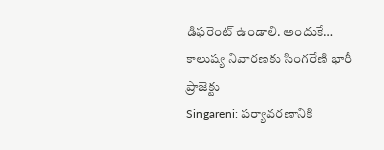డిఫరెంట్ ఉండాలి. అందుకే…
కాలుష్య నివారణకు సింగరేణి భారీ ప్రాజెక్టు
Singareni: పర్యావరణానికి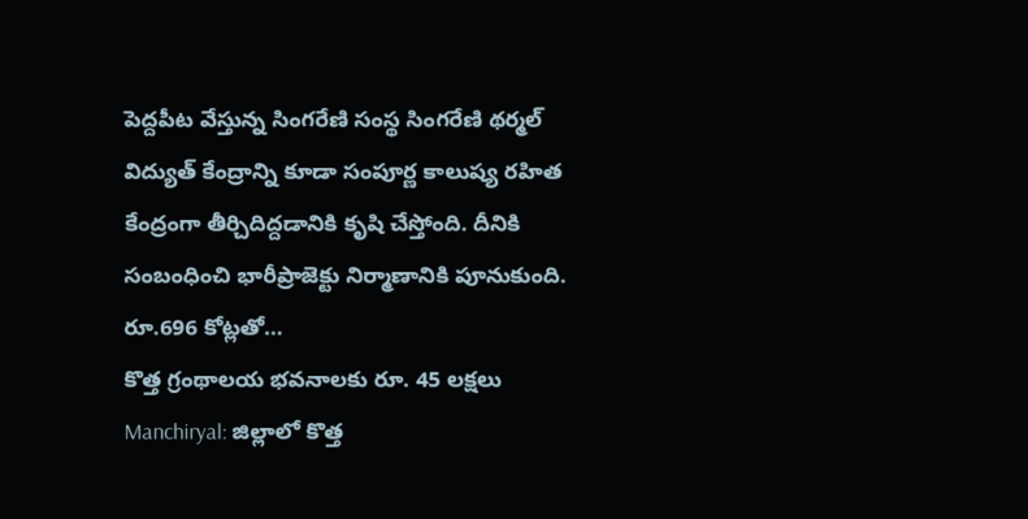పెద్దపీట వేస్తున్న సింగరేణి సంస్థ సింగరేణి థర్మల్ విద్యుత్ కేంద్రాన్ని కూడా సంపూర్ణ కాలుష్య రహిత కేంద్రంగా తీర్చిదిద్దడానికి కృషి చేస్తోంది. దీనికి సంబంధించి భారీప్రాజెక్టు నిర్మాణానికి పూనుకుంది. రూ.696 కోట్లతో…
కొత్త గ్రంథాలయ భవనాలకు రూ. 45 లక్షలు
Manchiryal: జిల్లాలో కొత్త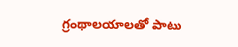గ్రంథాలయాలతో పాటు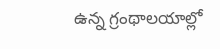ఉన్న గ్రంథాలయాల్లో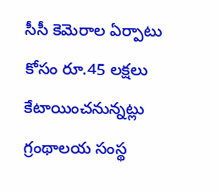సీసీ కెమెరాల ఏర్పాటు కోసం రూ.45 లక్షలు కేటాయించనున్నట్లు గ్రంథాలయ సంస్థ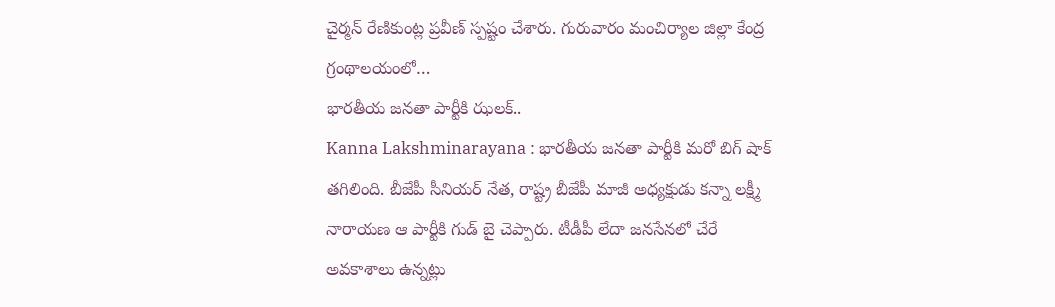చైర్మన్ రేణికుంట్ల ప్రవీణ్ స్పష్టం చేశారు. గురువారం మంచిర్యాల జిల్లా కేంద్ర గ్రంథాలయంలో…
భారతీయ జనతా పార్టీకి ఝలక్..
Kanna Lakshminarayana : భారతీయ జనతా పార్టీకి మరో బిగ్ షాక్ తగిలింది. బీజేపీ సీనియర్ నేత, రాష్ట్ర బీజేపీ మాజీ అధ్యక్షుడు కన్నా లక్ష్మీ నారాయణ ఆ పార్టీకి గుడ్ బై చెప్పారు. టీడీపీ లేదా జనసేనలో చేరే అవకాశాలు ఉన్నట్లు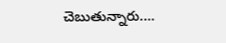చెబుతున్నారు.…